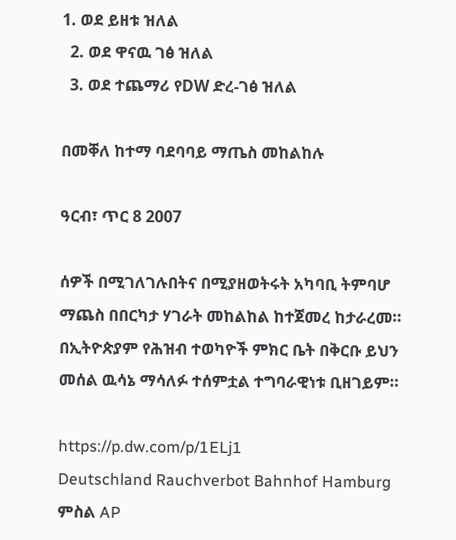1. ወደ ይዘቱ ዝለል
  2. ወደ ዋናዉ ገፅ ዝለል
  3. ወደ ተጨማሪ የDW ድረ-ገፅ ዝለል

በመቐለ ከተማ ባደባባይ ማጤስ መከልከሉ

ዓርብ፣ ጥር 8 2007

ሰዎች በሚገለገሉበትና በሚያዘወትሩት አካባቢ ትምባሆ ማጨስ በበርካታ ሃገራት መከልከል ከተጀመረ ከታራረመ። በኢትዮጵያም የሕዝብ ተወካዮች ምክር ቤት በቅርቡ ይህን መሰል ዉሳኔ ማሳለፉ ተሰምቷል ተግባራዊነቱ ቢዘገይም።

https://p.dw.com/p/1ELj1
Deutschland Rauchverbot Bahnhof Hamburg
ምስል AP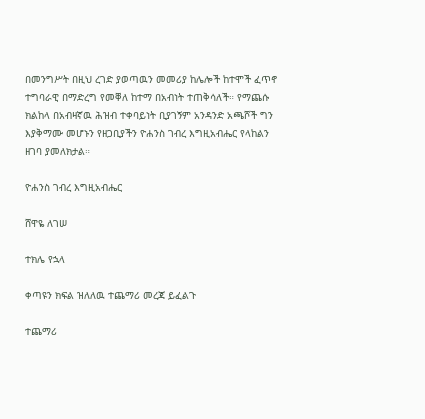በመንግሥት በዚህ ረገድ ያወጣዉን መመሪያ ከሌሎች ከተሞች ፈጥኖ ተግባራዊ በማድረግ የመቐለ ከተማ በአብነት ተጠቅሳለች። የማጨሱ ክልከላ በአብዛኛዉ ሕዝብ ተቀባይነት ቢያገኝም አንዳንድ አጫሾች ግን እያቅማሙ መሆኑን የዘጋቢያችን ዮሐንስ ገብረ እግዚአብሔር የላከልን ዘገባ ያመለክታል።

ዮሐንስ ገብረ እግዚአብሔር

ሸዋዬ ለገሠ

ተክሌ የኋላ

ቀጣዩን ክፍል ዝለለዉ ተጨማሪ መረጃ ይፈልጉ

ተጨማሪ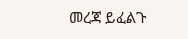መረጃ ይፈልጉ